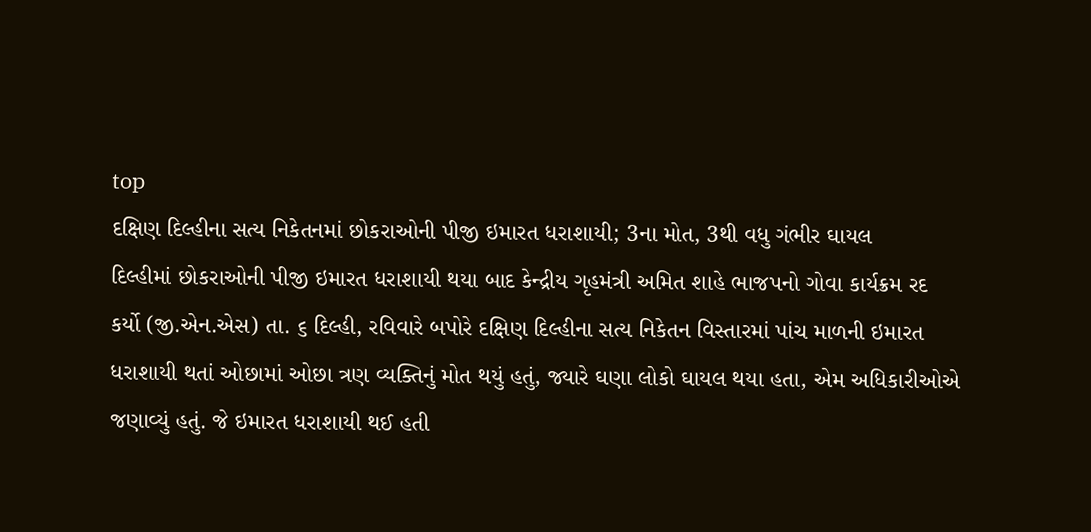top
દક્ષિણ દિલ્હીના સત્ય નિકેતનમાં છોકરાઓની પીજી ઇમારત ધરાશાયી; 3ના મોત, 3થી વધુ ગંભીર ઘાયલ
દિલ્હીમાં છોકરાઓની પીજી ઇમારત ધરાશાયી થયા બાદ કેન્દ્રીય ગૃહમંત્રી અમિત શાહે ભાજપનો ગોવા કાર્યક્રમ રદ કર્યો (જી.એન.એસ) તા. ૬ દિલ્હી, રવિવારે બપોરે દક્ષિણ દિલ્હીના સત્ય નિકેતન વિસ્તારમાં પાંચ માળની ઇમારત ધરાશાયી થતાં ઓછામાં ઓછા ત્રણ વ્યક્તિનું મોત થયું હતું, જ્યારે ઘણા લોકો ઘાયલ થયા હતા, એમ અધિકારીઓએ જણાવ્યું હતું. જે ઇમારત ધરાશાયી થઈ હતી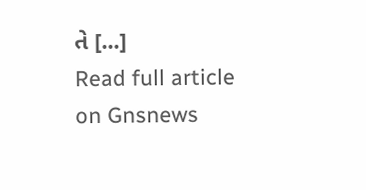તે [...]
Read full article on Gnsnews